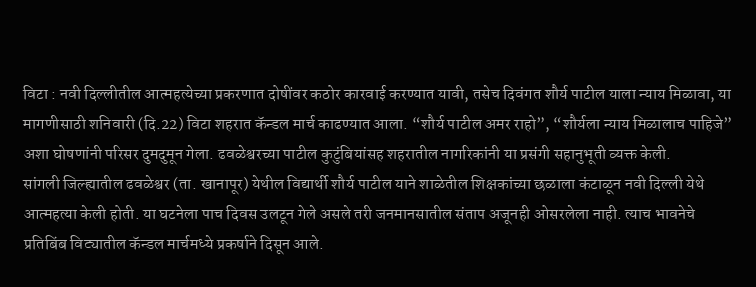विटा : नवी दिल्लीतील आत्महत्येच्या प्रकरणात दोषींवर कठोर कारवाई करण्यात यावी, तसेच दिवंगत शौर्य पाटील याला न्याय मिळावा, या मागणीसाठी शनिवारी (दि.22) विटा शहरात कॅन्डल मार्च काढण्यात आला. “शौर्य पाटील अमर राहो”, “शौर्यला न्याय मिळालाच पाहिजे” अशा घोषणांनी परिसर दुमदुमून गेला. ढवळेश्वरच्या पाटील कुटुंबियांसह शहरातील नागरिकांनी या प्रसंगी सहानुभूती व्यक्त केली.
सांगली जिल्ह्यातील ढवळेश्वर (ता. खानापूर) येथील विद्यार्थी शौर्य पाटील याने शाळेतील शिक्षकांच्या छळाला कंटाळून नवी दिल्ली येथे आत्महत्या केली होती. या घटनेला पाच दिवस उलटून गेले असले तरी जनमानसातील संताप अजूनही ओसरलेला नाही. त्याच भावनेचे प्रतिबिंब विट्यातील कॅन्डल मार्चमध्ये प्रकर्षाने दिसून आले.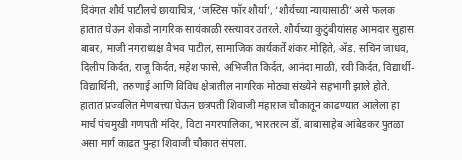दिवंगत शौर्य पाटीलचे छायाचित्र, ‘जस्टिस फॉर शौर्या’, ‘शौर्यच्या न्यायासाठी’ असे फलक हातात घेऊन शेकडो नागरिक सायंकाळी रस्त्यावर उतरले. शौर्यच्या कुटुंबीयांसह आमदार सुहास बाबर, माजी नगराध्यक्ष वैभव पाटील, सामाजिक कार्यकर्ते शंकर मोहिते, ॲड. सचिन जाधव, दिलीप किर्दत, राजू किर्दत, महेश फासे, अभिजीत किर्दत, आनंदा माळी, रवी किर्दत, विद्यार्थी-विद्यार्थिनी, तरुणाई आणि विविध क्षेत्रातील नागरिक मोठ्या संख्येने सहभागी झाले होते.
हातात प्रज्वलित मेणबत्त्या घेऊन छत्रपती शिवाजी महाराज चौकातून काढण्यात आलेला हा मार्च पंचमुखी गणपती मंदिर, विटा नगरपालिका, भारतरत्न डॉ. बाबासाहेब आंबेडकर पुतळा असा मार्ग काढत पुन्हा शिवाजी चौकात संपला.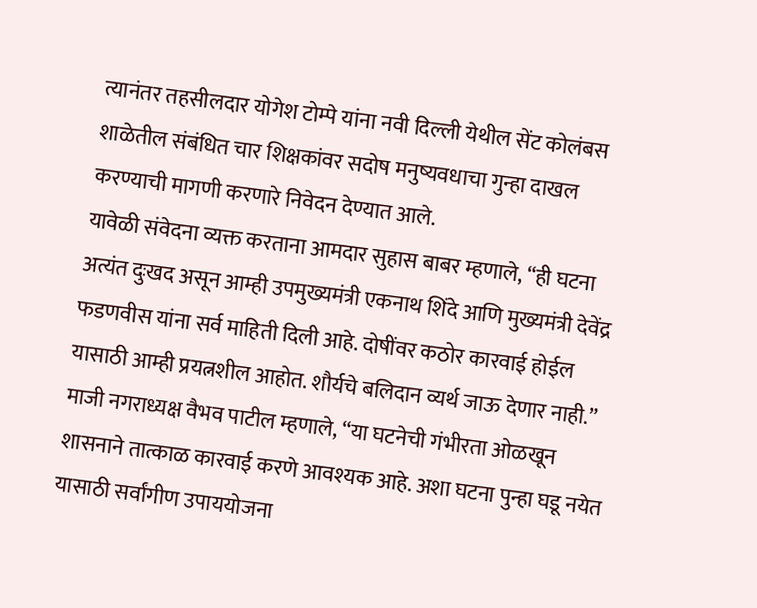त्यानंतर तहसीलदार योगेश टोम्पे यांना नवी दिल्ली येथील सेंट कोलंबस शाळेतील संबंधित चार शिक्षकांवर सदोष मनुष्यवधाचा गुन्हा दाखल करण्याची मागणी करणारे निवेदन देण्यात आले.
यावेळी संवेदना व्यक्त करताना आमदार सुहास बाबर म्हणाले, “ही घटना अत्यंत दुःखद असून आम्ही उपमुख्यमंत्री एकनाथ शिंदे आणि मुख्यमंत्री देवेंद्र फडणवीस यांना सर्व माहिती दिली आहे. दोषींवर कठोर कारवाई होईल यासाठी आम्ही प्रयत्नशील आहोत. शौर्यचे बलिदान व्यर्थ जाऊ देणार नाही.”
माजी नगराध्यक्ष वैभव पाटील म्हणाले, “या घटनेची गंभीरता ओळखून शासनाने तात्काळ कारवाई करणे आवश्यक आहे. अशा घटना पुन्हा घडू नयेत यासाठी सर्वांगीण उपाययोजना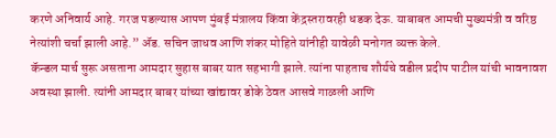करणे अनिवार्य आहे. गरज पडल्यास आपण मुंबई मंत्रालय किंवा केंद्रस्तरावरही धडक देऊ. याबाबत आमची मुख्यमंत्री व वरिष्ठ नेत्यांशी चर्चा झाली आहे.” ॲड. सचिन जाधव आणि शंकर मोहिते यांनीही यावेळी मनोगत व्यक्त केले.
कॅन्डल मार्च सुरू असताना आमदार सुहास बाबर यात सहभागी झाले. त्यांना पाहताच शौर्यचे वडील प्रदीप पाटील यांची भावनावश अवस्था झाली. त्यांनी आमदार बाबर यांच्या खांद्यावर डोके ठेवत आसवे गाळली आणि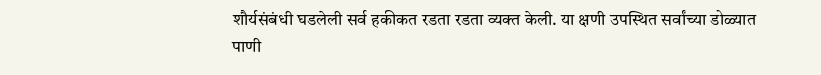शौर्यसंबंधी घडलेली सर्व हकीकत रडता रडता व्यक्त केली. या क्षणी उपस्थित सर्वांच्या डोळ्यात पाणी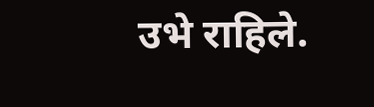उभे राहिले.